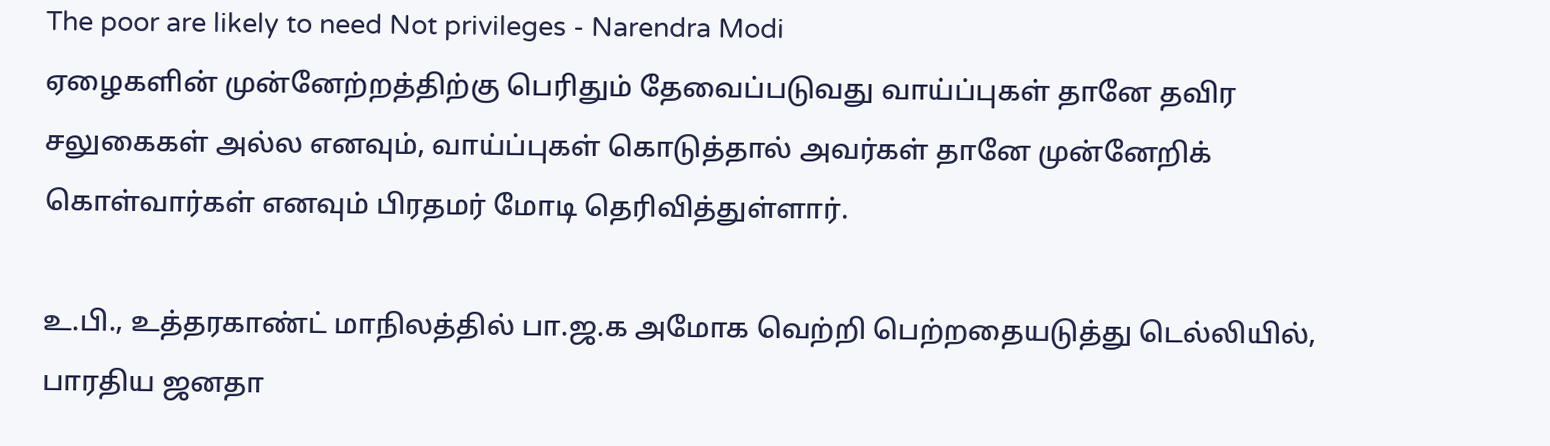The poor are likely to need Not privileges - Narendra Modi
ஏழைகளின் முன்னேற்றத்திற்கு பெரிதும் தேவைப்படுவது வாய்ப்புகள் தானே தவிர சலுகைகள் அல்ல எனவும், வாய்ப்புகள் கொடுத்தால் அவர்கள் தானே முன்னேறிக் கொள்வார்கள் எனவும் பிரதமர் மோடி தெரிவித்துள்ளார்.

உ.பி., உத்தரகாண்ட் மாநிலத்தில் பா.ஜ.க அமோக வெற்றி பெற்றதையடுத்து டெல்லியில், பாரதிய ஜனதா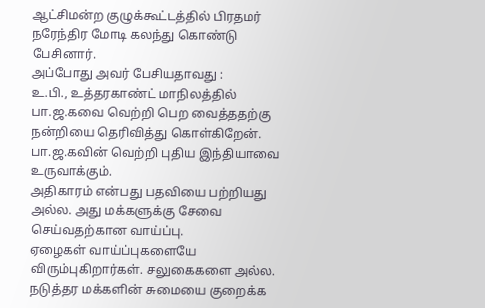ஆட்சிமன்ற குழுக்கூட்டத்தில் பிரதமர் நரேந்திர மோடி கலந்து கொண்டு பேசினார்.
அப்போது அவர் பேசியதாவது :
உ.பி., உத்தரகாண்ட் மாநிலத்தில் பா.ஜ.கவை வெற்றி பெற வைத்ததற்கு நன்றியை தெரிவித்து கொள்கிறேன்.
பா.ஜ.கவின் வெற்றி புதிய இந்தியாவை உருவாக்கும்.
அதிகாரம் என்பது பதவியை பற்றியது அல்ல. அது மக்களுக்கு சேவை செய்வதற்கான வாய்ப்பு.
ஏழைகள் வாய்ப்புகளையே விரும்புகிறார்கள். சலுகைகளை அல்ல.
நடுத்தர மக்களின் சுமையை குறைக்க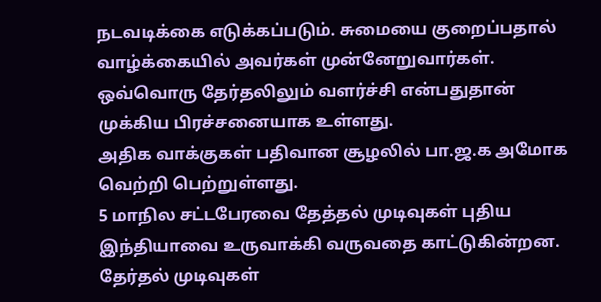நடவடிக்கை எடுக்கப்படும். சுமையை குறைப்பதால் வாழ்க்கையில் அவர்கள் முன்னேறுவார்கள்.
ஒவ்வொரு தேர்தலிலும் வளர்ச்சி என்பதுதான் முக்கிய பிரச்சனையாக உள்ளது.
அதிக வாக்குகள் பதிவான சூழலில் பா.ஜ.க அமோக வெற்றி பெற்றுள்ளது.
5 மாநில சட்டபேரவை தேத்தல் முடிவுகள் புதிய இந்தியாவை உருவாக்கி வருவதை காட்டுகின்றன.
தேர்தல் முடிவுகள்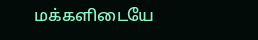மக்களிடையே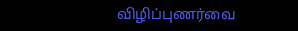விழிப்புணர்வை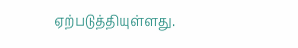ஏற்படுத்தியுள்ளது.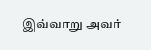இவ்வாறு அவர்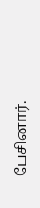பேசினார்.